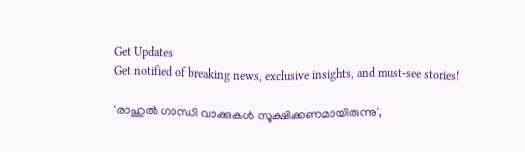Get Updates
Get notified of breaking news, exclusive insights, and must-see stories!

'രാഹുൽ ഗാന്ധി വാക്കുകൾ സൂക്ഷിക്കണമായിരുന്നു',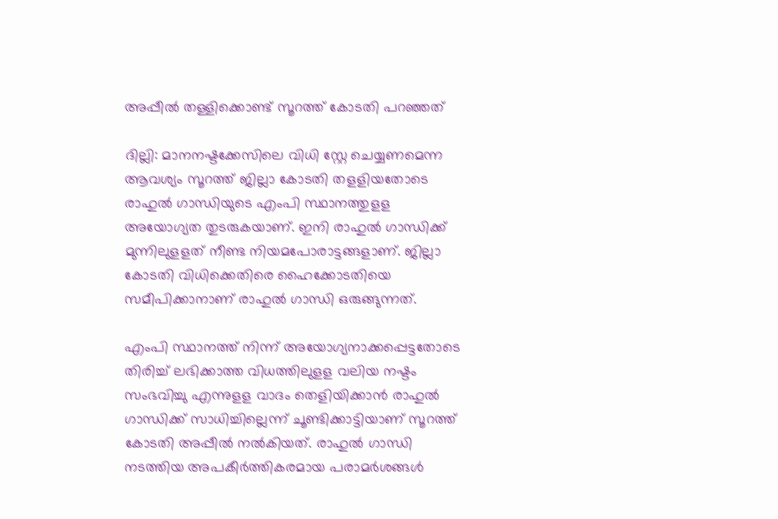അപ്പീൽ തള്ളിക്കൊണ്ട് സൂറത്ത് കോടതി പറഞ്ഞത്

ദില്ലി: മാനനഷ്ടക്കേസിലെ വിധി സ്റ്റേ ചെയ്യണമെന്ന ആവശ്യം സൂറത്ത് ജില്ലാ കോടതി തളളിയതോടെ രാഹുല്‍ ഗാന്ധിയുടെ എംപി സ്ഥാനത്തുളള അയോഗ്യത തുടരുകയാണ്. ഇനി രാഹുല്‍ ഗാന്ധിക്ക് മുന്നിലുളളത് നീണ്ട നിയമപോരാട്ടങ്ങളാണ്. ജില്ലാ കോടതി വിധിക്കെതിരെ ഹൈക്കോടതിയെ സമീപിക്കാനാണ് രാഹുല്‍ ഗാന്ധി ഒരുങ്ങുന്നത്.

എംപി സ്ഥാനത്ത് നിന്ന് അയോഗ്യനാക്കപ്പെട്ടതോടെ തിരിച്ച് ലഭിക്കാത്ത വിധത്തിലുളള വലിയ നഷ്ടം സംഭവിച്ചു എന്നുളള വാദം തെളിയിക്കാന്‍ രാഹുല്‍ ഗാന്ധിക്ക് സാധിച്ചില്ലെന്ന് ചൂണ്ടിക്കാട്ടിയാണ് സൂറത്ത് കോടതി അപ്പീല്‍ നല്‍കിയത്. രാഹുല്‍ ഗാന്ധി നടത്തിയ അപകീര്‍ത്തികരമായ പരാമര്‍ശങ്ങള്‍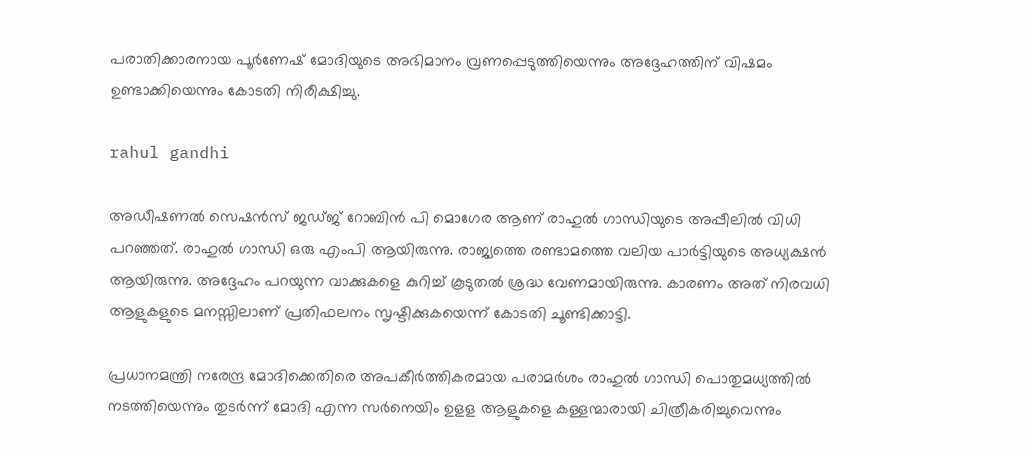പരാതിക്കാരനായ പൂര്‍ണേഷ് മോദിയുടെ അഭിമാനം വ്രണപ്പെടുത്തിയെന്നും അദ്ദേഹത്തിന് വിഷമം ഉണ്ടാക്കിയെന്നും കോടതി നിരീക്ഷിച്ചു.

rahul gandhi

അഡീഷണല്‍ സെഷന്‍സ് ജഡ്ജ് റോബിന്‍ പി മൊഗേര ആണ് രാഹുല്‍ ഗാന്ധിയുടെ അപ്പീലില്‍ വിധി പറഞ്ഞത്. രാഹുല്‍ ഗാന്ധി ഒരു എംപി ആയിരുന്നു. രാജ്യത്തെ രണ്ടാമത്തെ വലിയ പാര്‍ട്ടിയുടെ അധ്യക്ഷന്‍ ആയിരുന്നു. അദ്ദേഹം പറയുന്ന വാക്കുകളെ കുറിച്ച് കൂടുതല്‍ ശ്രദ്ധ വേണമായിരുന്നു. കാരണം അത് നിരവധി ആളുകളുടെ മനസ്സിലാണ് പ്രതിഫലനം സൃഷ്ടിക്കുകയെന്ന് കോടതി ചൂണ്ടിക്കാട്ടി.

പ്രധാനമന്ത്രി നരേന്ദ്ര മോദിക്കെതിരെ അപകീര്‍ത്തികരമായ പരാമര്‍ശം രാഹുല്‍ ഗാന്ധി പൊതുമധ്യത്തില്‍ നടത്തിയെന്നും തുടര്‍ന്ന് മോദി എന്ന സര്‍നെയിം ഉളള ആളുകളെ കള്ളന്മാരായി ചിത്രീകരിച്ചുവെന്നും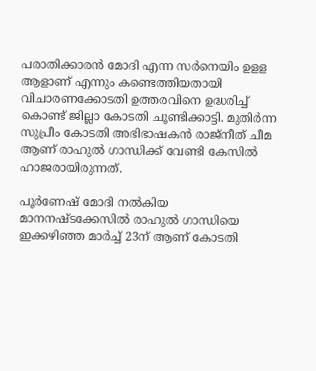പരാതിക്കാരന്‍ മോദി എന്ന സര്‍നെയിം ഉളള ആളാണ് എന്നും കണ്ടെത്തിയതായി വിചാരണക്കോടതി ഉത്തരവിനെ ഉദ്ധരിച്ച് കൊണ്ട് ജില്ലാ കോടതി ചൂണ്ടിക്കാട്ടി. മുതിര്‍ന്ന സുപ്രീം കോടതി അഭിഭാഷകന്‍ രാജ്‌നീത് ചീമ ആണ് രാഹുല്‍ ഗാന്ധിക്ക് വേണ്ടി കേസില്‍ ഹാജരായിരുന്നത്.

പൂര്‍ണേഷ് മോദി നല്‍കിയ മാനനഷ്ടക്കേസില്‍ രാഹുല്‍ ഗാന്ധിയെ ഇക്കഴിഞ്ഞ മാര്‍ച്ച് 23ന് ആണ് കോടതി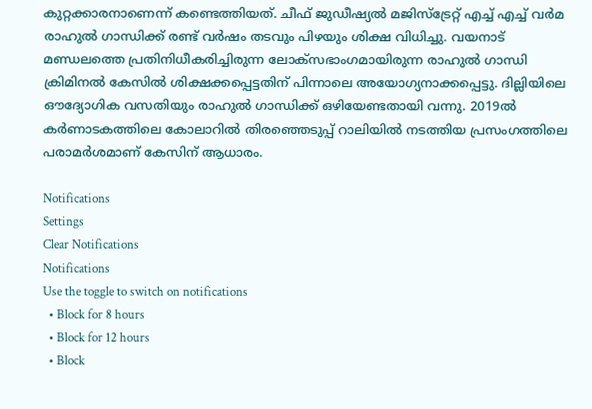കുറ്റക്കാരനാണെന്ന് കണ്ടെത്തിയത്. ചീഫ് ജുഡീഷ്യല്‍ മജിസ്‌ട്രേറ്റ് എച്ച് എച്ച് വര്‍മ രാഹുല്‍ ഗാന്ധിക്ക് രണ്ട് വര്‍ഷം തടവും പിഴയും ശിക്ഷ വിധിച്ചു. വയനാട് മണ്ഡലത്തെ പ്രതിനിധീകരിച്ചിരുന്ന ലോക്‌സഭാംഗമായിരുന്ന രാഹുല്‍ ഗാന്ധി ക്രിമിനല്‍ കേസില്‍ ശിക്ഷക്കപ്പെട്ടതിന് പിന്നാലെ അയോഗ്യനാക്കപ്പെട്ടു. ദില്ലിയിലെ ഔദ്യോഗിക വസതിയും രാഹുല്‍ ഗാന്ധിക്ക് ഒഴിയേണ്ടതായി വന്നു. 2019ല്‍ കര്‍ണാടകത്തിലെ കോലാറില്‍ തിരഞ്ഞെടുപ്പ് റാലിയില്‍ നടത്തിയ പ്രസംഗത്തിലെ പരാമര്‍ശമാണ് കേസിന് ആധാരം.

Notifications
Settings
Clear Notifications
Notifications
Use the toggle to switch on notifications
  • Block for 8 hours
  • Block for 12 hours
  • Block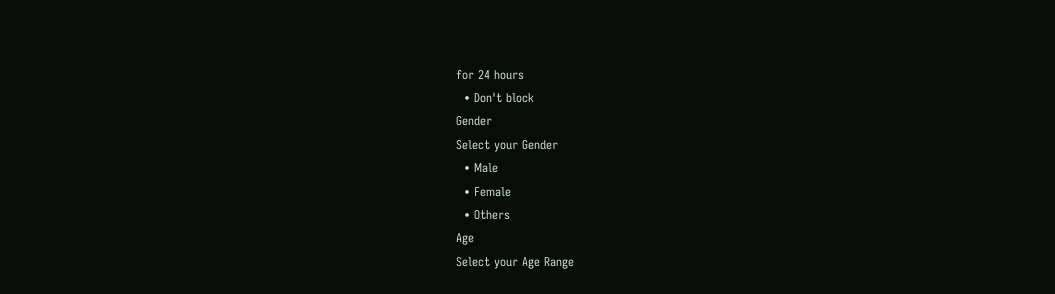for 24 hours
  • Don't block
Gender
Select your Gender
  • Male
  • Female
  • Others
Age
Select your Age Range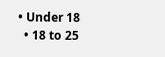• Under 18
  • 18 to 25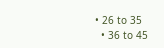• 26 to 35
  • 36 to 45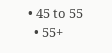• 45 to 55
  • 55+